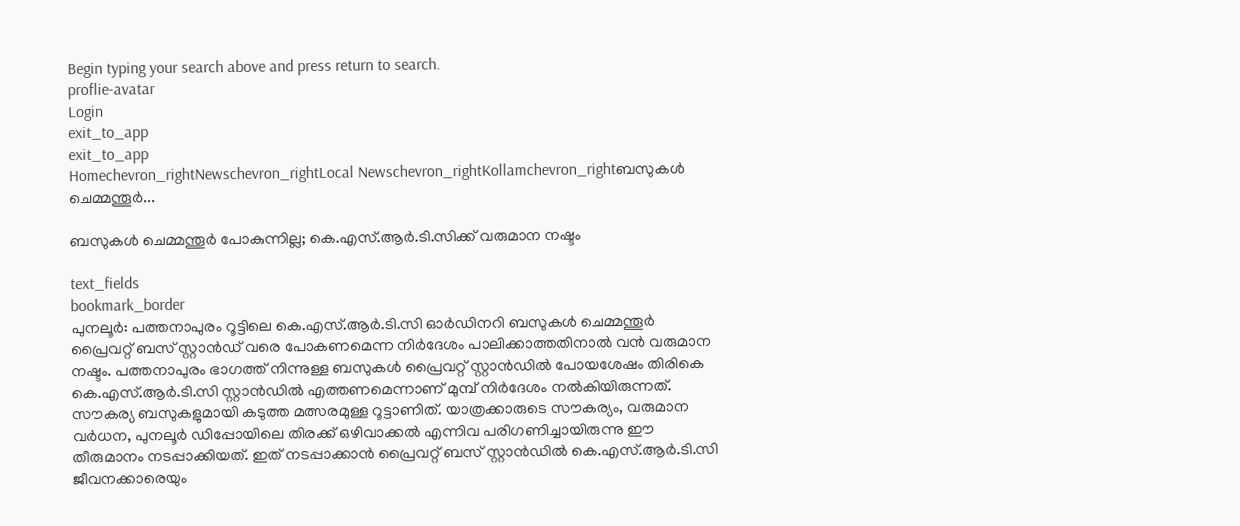Begin typing your search above and press return to search.
proflie-avatar
Login
exit_to_app
exit_to_app
Homechevron_rightNewschevron_rightLocal Newschevron_rightKollamchevron_rightബസുകൾ ചെമ്മന്തൂർ...

ബസുകൾ ചെമ്മന്തൂർ പോകുന്നില്ല; കെ.എസ്.ആർ.ടി.സിക്ക് വരുമാന നഷ്ടം

text_fields
bookmark_border
പുനലൂർ: പത്തനാപുരം റൂട്ടിലെ കെ.എസ്.ആർ.ടി.സി ഓർഡിനറി ബസുകൾ ചെമ്മന്തൂർ പ്രൈവറ്റ് ബസ് സ്റ്റാൻഡ് വരെ പോകണമെന്ന നിർദേശം പാലിക്കാത്തതിനാൽ വൻ വരുമാന നഷ്ടം. പത്തനാപുരം ഭാഗത്ത് നിന്നുള്ള ബസുകൾ പ്രൈവറ്റ് സ്റ്റാൻഡിൽ പോയശേഷം തിരികെ കെ.എസ്.ആർ.ടി.സി സ്റ്റാൻഡിൽ എത്തണമെന്നാണ് മുമ്പ് നിർദേശം നൽകിയിരുന്നത്. സൗകര്യ ബസുകളുമായി കടുത്ത മത്സരമുള്ള റൂട്ടാണിത്. യാത്രക്കാരുടെ സൗകര്യം, വരുമാന വർധന, പുനലൂർ ഡിപ്പോയിലെ തിരക്ക് ഒഴിവാക്കൽ എന്നിവ പരിഗണിച്ചായിരുന്നു ഈ തീരുമാനം നടപ്പാക്കിയത്. ഇത് നടപ്പാക്കാൻ പ്രൈവറ്റ് ബസ് സ്റ്റാൻഡിൽ കെ.എസ്.ആർ.ടി.സി ജീവനക്കാരെയും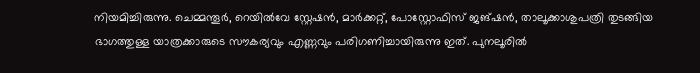നിയമിച്ചിരുന്നു. ചെമ്മന്തൂർ, റെയിൽവേ സ്റ്റേഷൻ, മാർക്കറ്റ്, പോസ്റ്റോഫിസ് ജങ്ഷൻ, താലൂക്കാശുപത്രി തുടങ്ങിയ ഭാഗത്തുള്ള യാത്രക്കാരുടെ സൗകര്യവും എണ്ണവും പരിഗണിച്ചായിരുന്നു ഇത്. പുനലൂരിൽ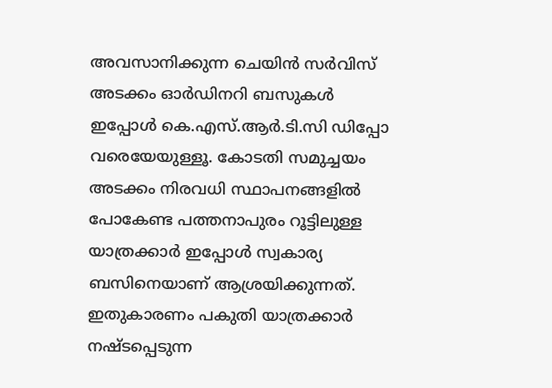അവസാനിക്കുന്ന ചെയിൻ സർവിസ് അടക്കം ഓർഡിനറി ബസുകൾ ഇപ്പോൾ കെ.എസ്.ആർ.ടി.സി ഡിപ്പോ വരെയേയുള്ളൂ. കോടതി സമുച്ചയം അടക്കം നിരവധി സ്ഥാപനങ്ങളിൽ പോകേണ്ട പത്തനാപുരം റൂട്ടിലുള്ള യാത്രക്കാർ ഇപ്പോൾ സ്വകാര്യ ബസിനെയാണ് ആശ്രയിക്കുന്നത്. ഇതുകാരണം പകുതി യാത്രക്കാർ നഷ്ടപ്പെടുന്ന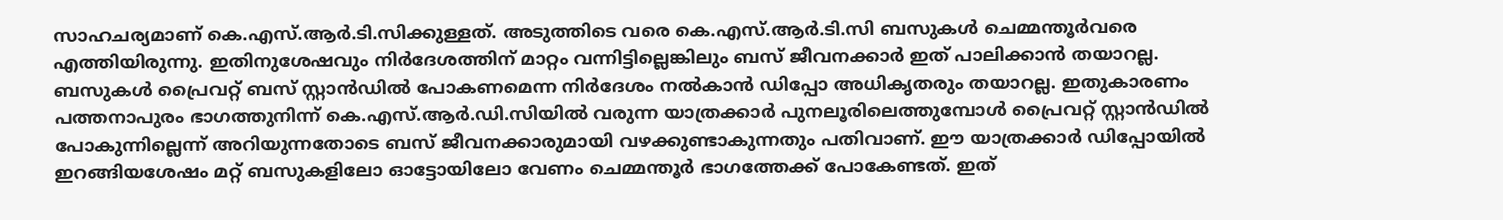സാഹചര്യമാണ് കെ.എസ്.ആർ.ടി.സിക്കുള്ളത്. അടുത്തിടെ വരെ കെ.എസ്.ആർ.ടി.സി ബസുകൾ ചെമ്മന്തൂർവരെ എത്തിയിരുന്നു. ഇതിനുശേഷവും നിർദേശത്തിന് മാറ്റം വന്നിട്ടില്ലെങ്കിലും ബസ് ജീവനക്കാർ ഇത് പാലിക്കാൻ തയാറല്ല. ബസുകൾ പ്രൈവറ്റ് ബസ് സ്റ്റാൻഡിൽ പോകണമെന്ന നിർദേശം നൽകാൻ ഡിപ്പോ അധികൃതരും തയാറല്ല. ഇതുകാരണം പത്തനാപുരം ഭാഗത്തുനിന്ന് കെ.എസ്.ആർ.ഡി.സിയിൽ വരുന്ന യാത്രക്കാർ പുനലൂരിലെത്തുമ്പോൾ പ്രൈവറ്റ് സ്റ്റാൻഡിൽ പോകുന്നില്ലെന്ന് അറിയുന്നതോടെ ബസ് ജീവനക്കാരുമായി വഴക്കുണ്ടാകുന്നതും പതിവാണ്. ഈ യാത്രക്കാർ ഡിപ്പോയിൽ ഇറങ്ങിയശേഷം മറ്റ് ബസുകളിലോ ഓട്ടോയിലോ വേണം ചെമ്മന്തൂർ ഭാഗത്തേക്ക് പോകേണ്ടത്. ഇത്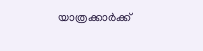യാത്രക്കാർക്ക്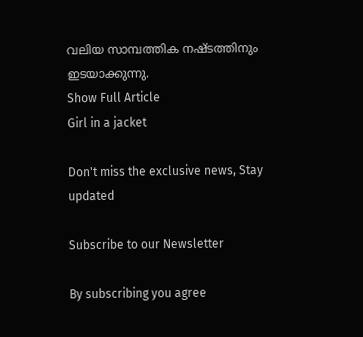വലിയ സാമ്പത്തിക നഷ്ടത്തിനും ഇടയാക്കുന്നു.
Show Full Article
Girl in a jacket

Don't miss the exclusive news, Stay updated

Subscribe to our Newsletter

By subscribing you agree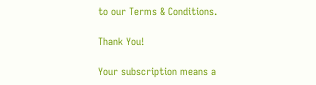to our Terms & Conditions.

Thank You!

Your subscription means a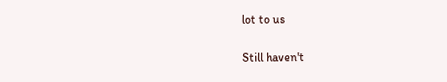lot to us

Still haven't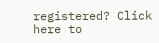registered? Click here to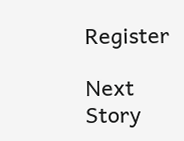Register

Next Story